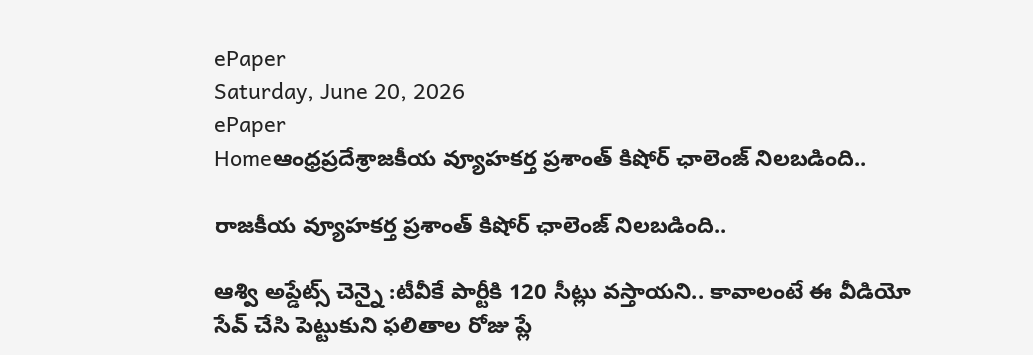ePaper
Saturday, June 20, 2026
ePaper
Homeఆంధ్రప్రదేశ్రాజకీయ వ్యూహకర్త ప్రశాంత్ కిషోర్ ఛాలెంజ్ నిలబడింది..

రాజకీయ వ్యూహకర్త ప్రశాంత్ కిషోర్ ఛాలెంజ్ నిలబడింది..

ఆశ్వి అప్డేట్స్ చెన్నై :టీవీకే పార్టీకి 120 సీట్లు వస్తాయని.. కావాలంటే ఈ వీడియో సేవ్ చేసి పెట్టుకుని ఫలితాల రోజు ప్లే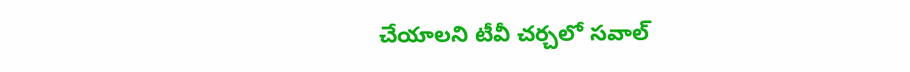చేయాలని టీవీ చర్చలో సవాల్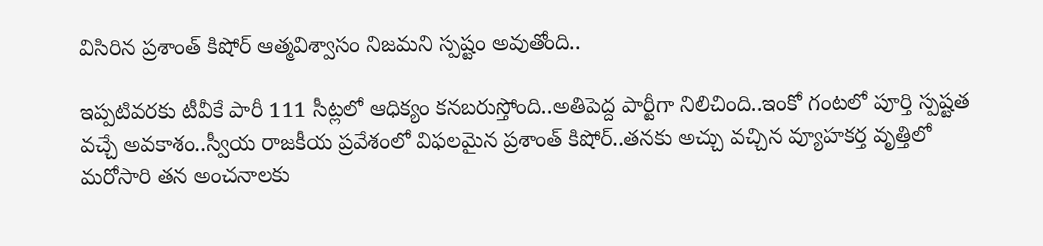విసిరిన ప్రశాంత్ కిషోర్ ఆత్మవిశ్వాసం నిజమని స్పష్టం అవుతోంది..

ఇప్పటివరకు టీవీకే పారీ 111 సీట్లలో ఆధిక్యం కనబరుస్తోంది..అతిపెద్ద పార్టీగా నిలిచింది..ఇంకో గంటలో పూర్తి స్పష్టత వచ్చే అవకాశం..స్వీయ రాజకీయ ప్రవేశంలో విఫలమైన ప్రశాంత్ కిషోర్..తనకు అచ్చు వచ్చిన వ్యూహకర్త వృత్తిలో మరోసారి తన అంచనాలకు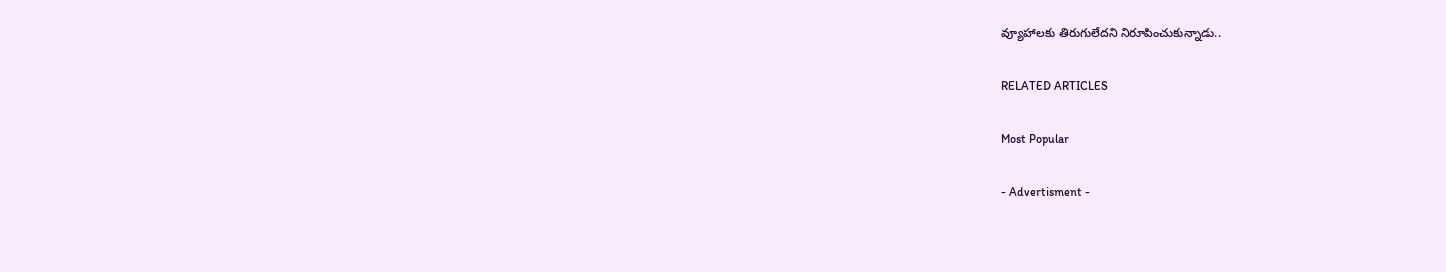వ్యూహాలకు తిరుగులేదని నిరూపించుకున్నాడు..

RELATED ARTICLES

Most Popular

- Advertisment -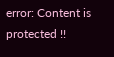error: Content is protected !!